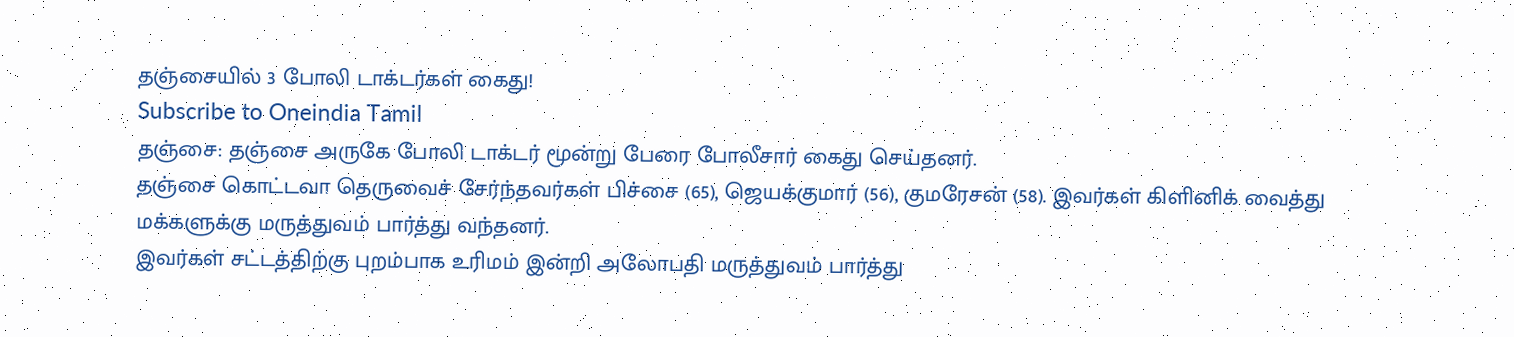தஞ்சையில் 3 போலி டாக்டர்கள் கைது!
Subscribe to Oneindia Tamil
தஞ்சை: தஞ்சை அருகே போலி டாக்டர் மூன்று பேரை போலீசார் கைது செய்தனர்.
தஞ்சை கொட்டவா தெருவைச் சேர்ந்தவர்கள் பிச்சை (65), ஜெயக்குமார் (56), குமரேசன் (58). இவர்கள் கிளினிக் வைத்து மக்களுக்கு மருத்துவம் பார்த்து வந்தனர்.
இவர்கள் சட்டத்திற்கு புறம்பாக உரிமம் இன்றி அலோபதி மருத்துவம் பார்த்து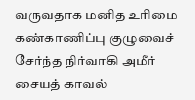வருவதாக மனித உரிமை கண்காணிப்பு குழுவைச் சேர்ந்த நிர்வாகி அமீர் சையத் காவல்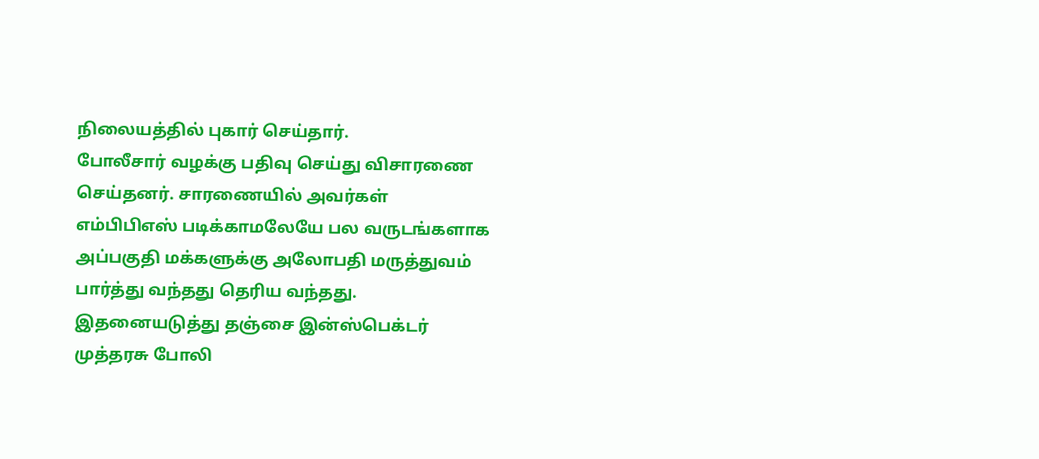நிலையத்தில் புகார் செய்தார்.
போலீசார் வழக்கு பதிவு செய்து விசாரணை செய்தனர். சாரணையில் அவர்கள் எம்பிபிஎஸ் படிக்காமலேயே பல வருடங்களாக அப்பகுதி மக்களுக்கு அலோபதி மருத்துவம் பார்த்து வந்தது தெரிய வந்தது.
இதனையடுத்து தஞ்சை இன்ஸ்பெக்டர் முத்தரசு போலி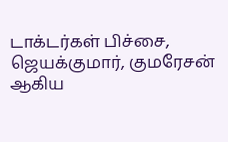டாக்டர்கள் பிச்சை, ஜெயக்குமார், குமரேசன் ஆகிய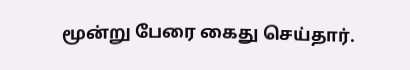மூன்று பேரை கைது செய்தார்.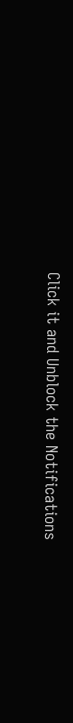Click it and Unblock the Notifications